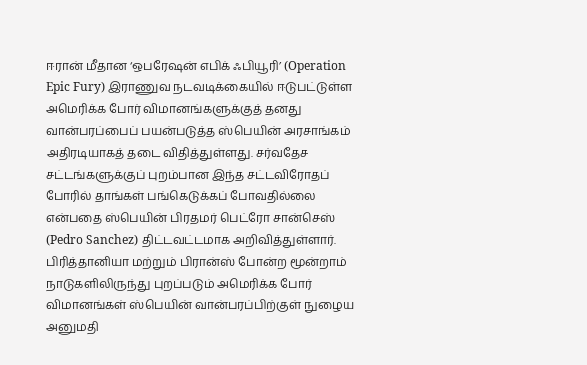ஈரான் மீதான ‘ஒபரேஷன் எபிக் ஃபியூரி’ (Operation Epic Fury) இராணுவ நடவடிக்கையில் ஈடுபட்டுள்ள அமெரிக்க போர் விமானங்களுக்குத் தனது வான்பரப்பைப் பயன்படுத்த ஸ்பெயின் அரசாங்கம் அதிரடியாகத் தடை விதித்துள்ளது. சர்வதேச சட்டங்களுக்குப் புறம்பான இந்த சட்டவிரோதப் போரில் தாங்கள் பங்கெடுக்கப் போவதில்லை என்பதை ஸ்பெயின் பிரதமர் பெட்ரோ சான்செஸ் (Pedro Sanchez) திட்டவட்டமாக அறிவித்துள்ளார்.
பிரித்தானியா மற்றும் பிரான்ஸ் போன்ற மூன்றாம் நாடுகளிலிருந்து புறப்படும் அமெரிக்க போர் விமானங்கள் ஸ்பெயின் வான்பரப்பிற்குள் நுழைய அனுமதி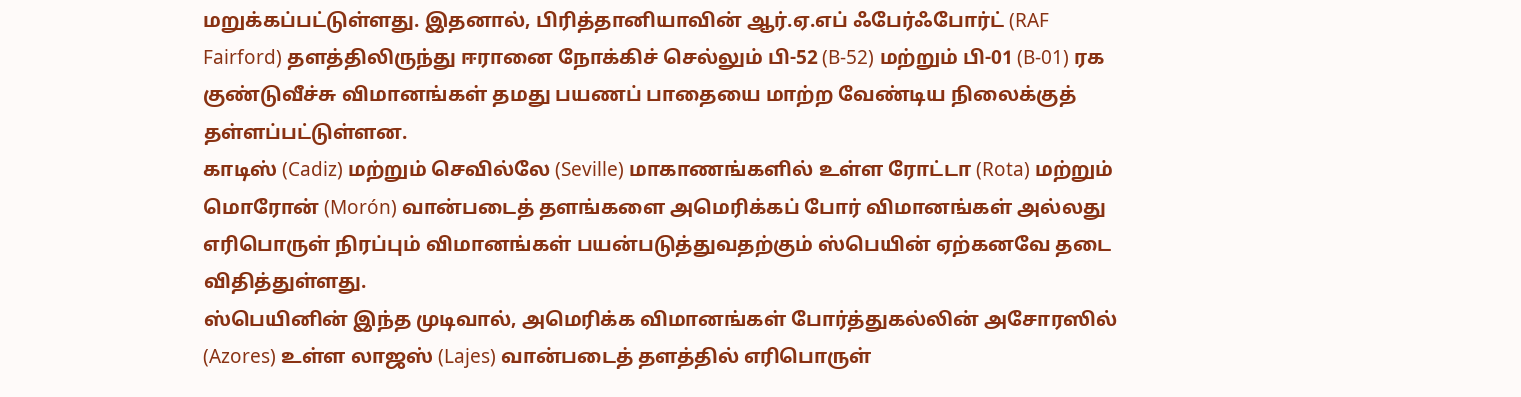மறுக்கப்பட்டுள்ளது. இதனால், பிரித்தானியாவின் ஆர்.ஏ.எப் ஃபேர்ஃபோர்ட் (RAF Fairford) தளத்திலிருந்து ஈரானை நோக்கிச் செல்லும் பி-52 (B-52) மற்றும் பி-01 (B-01) ரக குண்டுவீச்சு விமானங்கள் தமது பயணப் பாதையை மாற்ற வேண்டிய நிலைக்குத் தள்ளப்பட்டுள்ளன.
காடிஸ் (Cadiz) மற்றும் செவில்லே (Seville) மாகாணங்களில் உள்ள ரோட்டா (Rota) மற்றும் மொரோன் (Morón) வான்படைத் தளங்களை அமெரிக்கப் போர் விமானங்கள் அல்லது எரிபொருள் நிரப்பும் விமானங்கள் பயன்படுத்துவதற்கும் ஸ்பெயின் ஏற்கனவே தடை விதித்துள்ளது.
ஸ்பெயினின் இந்த முடிவால், அமெரிக்க விமானங்கள் போர்த்துகல்லின் அசோரஸில் (Azores) உள்ள லாஜஸ் (Lajes) வான்படைத் தளத்தில் எரிபொருள்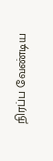நிரப்ப வேண்டிய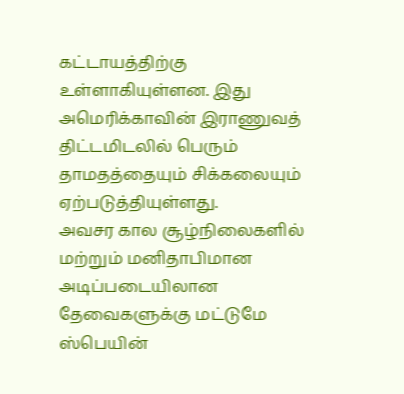கட்டாயத்திற்கு உள்ளாகியுள்ளன. இது அமெரிக்காவின் இராணுவத் திட்டமிடலில் பெரும் தாமதத்தையும் சிக்கலையும் ஏற்படுத்தியுள்ளது.
அவசர கால சூழ்நிலைகளில் மற்றும் மனிதாபிமான அடிப்படையிலான தேவைகளுக்கு மட்டுமே ஸ்பெயின்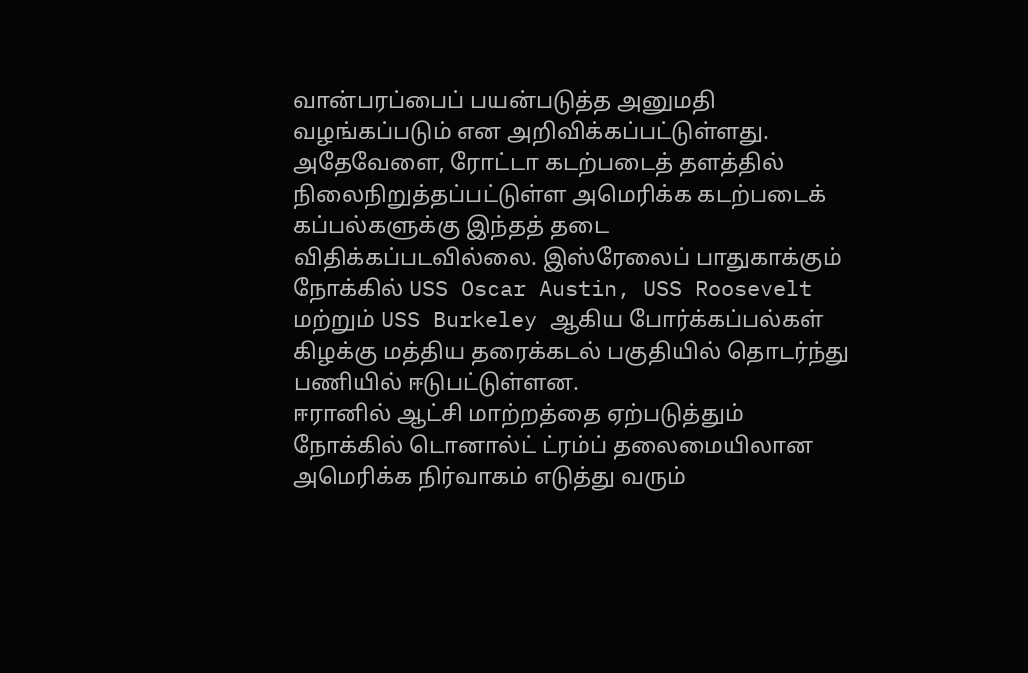வான்பரப்பைப் பயன்படுத்த அனுமதி வழங்கப்படும் என அறிவிக்கப்பட்டுள்ளது.
அதேவேளை, ரோட்டா கடற்படைத் தளத்தில் நிலைநிறுத்தப்பட்டுள்ள அமெரிக்க கடற்படைக் கப்பல்களுக்கு இந்தத் தடை விதிக்கப்படவில்லை. இஸ்ரேலைப் பாதுகாக்கும் நோக்கில் USS Oscar Austin, USS Roosevelt மற்றும் USS Burkeley ஆகிய போர்க்கப்பல்கள் கிழக்கு மத்திய தரைக்கடல் பகுதியில் தொடர்ந்து பணியில் ஈடுபட்டுள்ளன.
ஈரானில் ஆட்சி மாற்றத்தை ஏற்படுத்தும் நோக்கில் டொனால்ட் ட்ரம்ப் தலைமையிலான அமெரிக்க நிர்வாகம் எடுத்து வரும்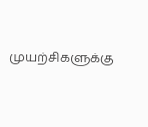முயற்சிகளுக்கு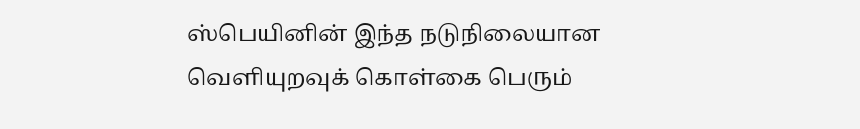ஸ்பெயினின் இந்த நடுநிலையான வெளியுறவுக் கொள்கை பெரும்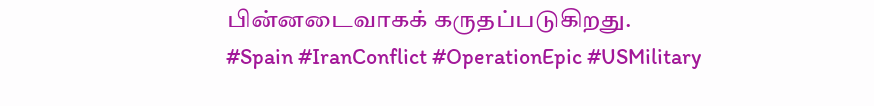பின்னடைவாகக் கருதப்படுகிறது.
#Spain #IranConflict #OperationEpic #USMilitary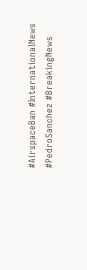#AirspaceBan #InternationalNews #PedroSanchez #BreakingNews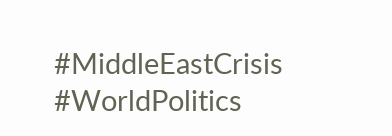#MiddleEastCrisis #WorldPolitics